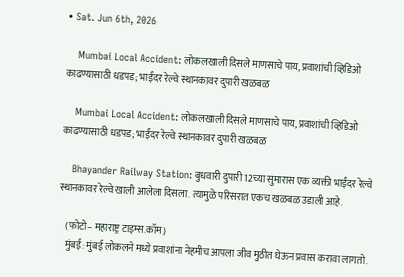• Sat. Jun 6th, 2026

    Mumbai Local Accident: लोकलखाली दिसले माणसाचे पाय, प्रवाशांची व्हिडिओ काढण्यासाठी धडपड; भाईंदर रेल्वे स्थानकावर दुपारी खळबळ

    Mumbai Local Accident: लोकलखाली दिसले माणसाचे पाय, प्रवाशांची व्हिडिओ काढण्यासाठी धडपड; भाईंदर रेल्वे स्थानकावर दुपारी खळबळ

    Bhayander Railway Station: बुधवारी दुपारी 12च्या सुमारास एक व्यक्ती भाईंदर रेल्वे स्थानकावर रेल्वे खाली आलेला दिसला. त्यामुळे परिसरात एकच खळबळ उडाली आहे.

    (फोटो– महाराष्ट्र टाइम्स.कॉम)
    मुंबई: मुंबई लोकलने मध्ये प्रवाशांना नेहमीच आपला जीव मुठीत घेऊन प्रवास करावा लागतो.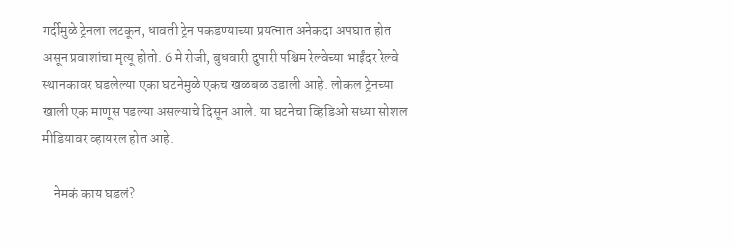गर्दीमुळे ट्रेनला लटकून, धावती ट्रेन पकडण्याच्या प्रयत्नात अनेकदा अपघात होत असून प्रवाशांचा मृत्यू होतो. 6 मे रोजी, बुधवारी दुपारी पश्चिम रेल्वेच्या भाईंदर रेल्वे स्थानकावर घडलेल्या एका घटनेमुळे एकच खळबळ उडाली आहे. लोकल ट्रेनच्या खाली एक माणूस पडल्या असल्याचे दिसून आले. या घटनेचा व्हिडिओ सध्या सोशल मीडियावर व्हायरल होत आहे.

    नेमकं काय घडलं?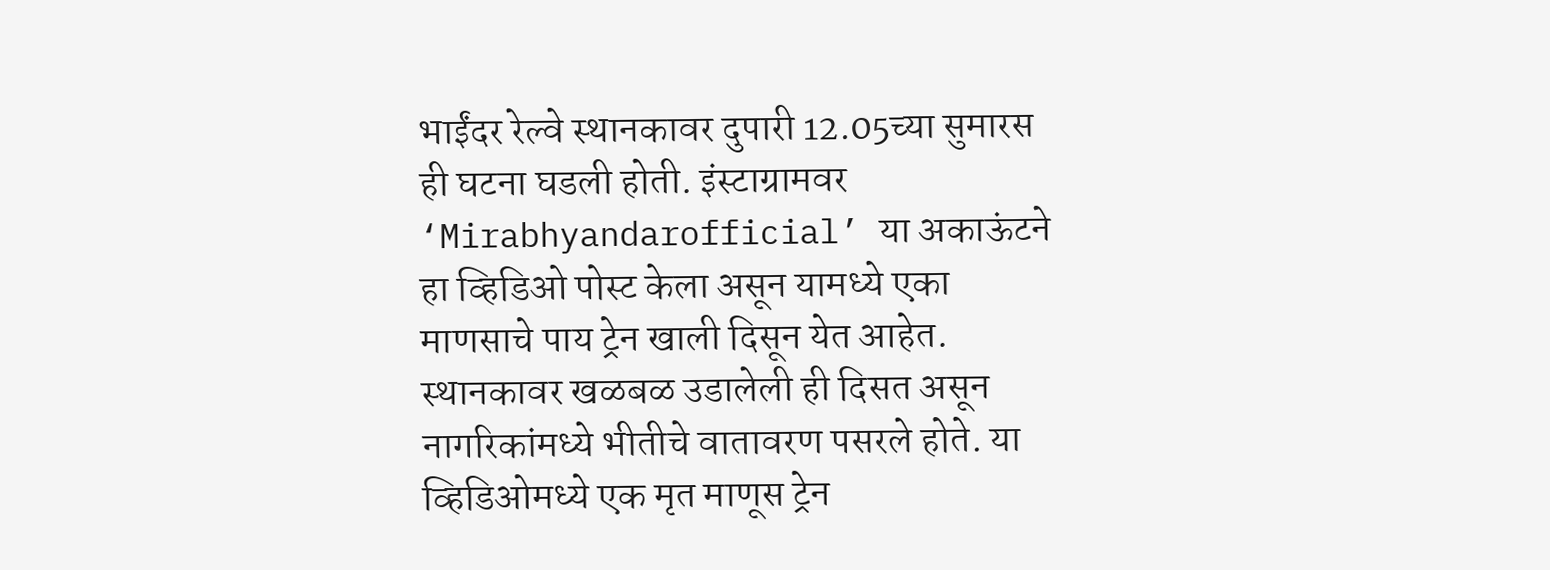भाईंदर रेल्वे स्थानकावर दुपारी 12.05च्या सुमारस ही घटना घडली होती. इंस्टाग्रामवर ‘Mirabhyandarofficial’ या अकाऊंटने हा व्हिडिओ पोस्ट केला असून यामध्ये एका माणसाचे पाय ट्रेन खाली दिसून येत आहेत. स्थानकावर खळबळ उडालेली ही दिसत असून नागरिकांमध्ये भीतीचे वातावरण पसरले होते. या व्हिडिओमध्ये एक मृत माणूस ट्रेन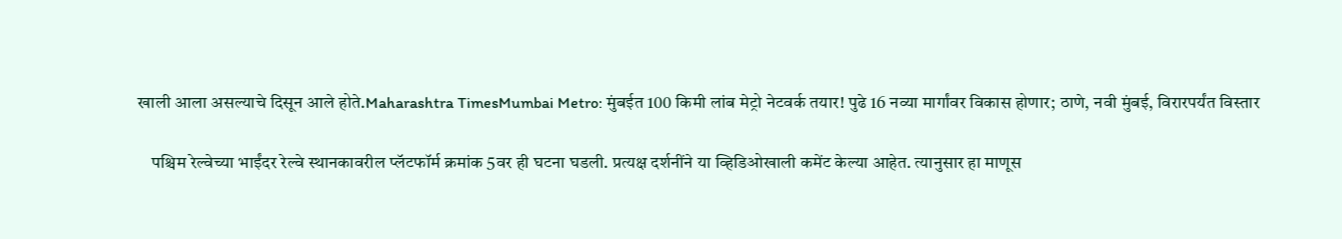खाली आला असल्याचे दिसून आले होते.Maharashtra TimesMumbai Metro: मुंबईत 100 किमी लांब मेट्रो नेटवर्क तयार! पुढे 16 नव्या मार्गांवर विकास होणार; ठाणे, नवी मुंबई, विरारपर्यंत विस्तार

    पश्चिम रेल्वेच्या भाईंदर रेल्वे स्थानकावरील प्लॅटफॉर्म क्रमांक 5वर ही घटना घडली. प्रत्यक्ष दर्शनींने या व्हिडिओखाली कमेंट केल्या आहेत. त्यानुसार हा माणूस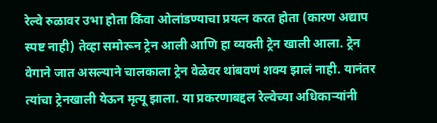रेल्वे रुळावर उभा होता किंवा ओलांडण्याचा प्रयत्न करत होता (कारण अद्याप स्पष्ट नाही) तेव्हा समोरून ट्रेन आली आणि हा व्यक्ती ट्रेन खाली आला. ट्रेन वेगाने जात असल्याने चालकाला ट्रेन वेळेवर थांबवणं शक्य झालं नाही. यानंतर त्यांचा ट्रेनखाली येऊन मृत्यू झाला. या प्रकरणाबद्दल रेल्वेच्या अधिकाऱ्यांनी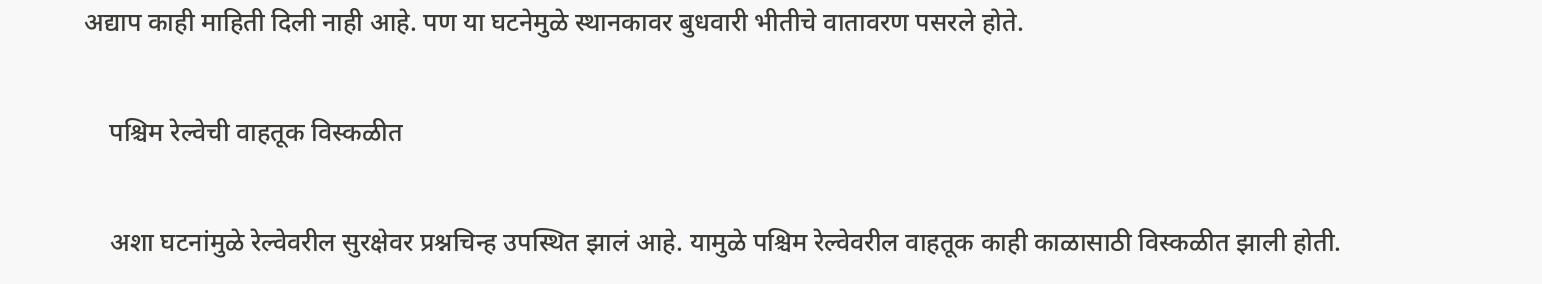अद्याप काही माहिती दिली नाही आहे. पण या घटनेमुळे स्थानकावर बुधवारी भीतीचे वातावरण पसरले होते.

    पश्चिम रेल्वेची वाहतूक विस्कळीत

    अशा घटनांमुळे रेल्वेवरील सुरक्षेवर प्रश्नचिन्ह उपस्थित झालं आहे. यामुळे पश्चिम रेल्वेवरील वाहतूक काही काळासाठी विस्कळीत झाली होती.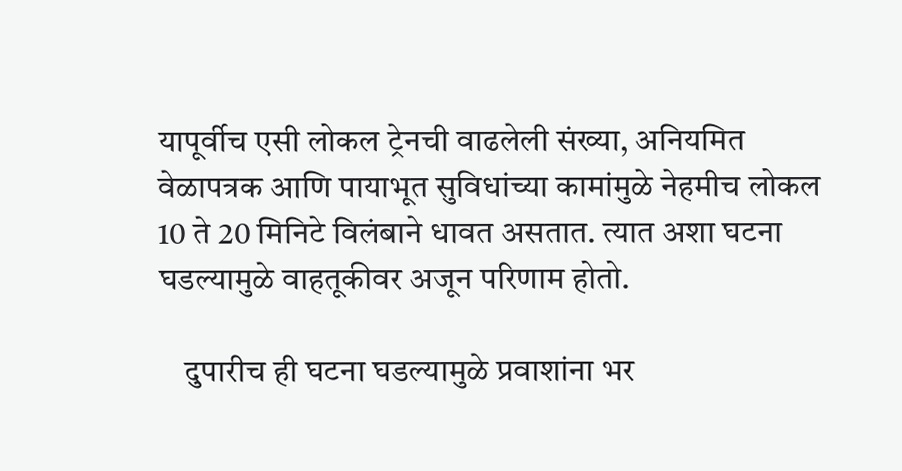यापूर्वीच एसी लोकल ट्रेनची वाढलेली संख्या, अनियमित वेळापत्रक आणि पायाभूत सुविधांच्या कामांमुळे नेहमीच लोकल 10 ते 20 मिनिटे विलंबाने धावत असतात. त्यात अशा घटना घडल्यामुळे वाहतूकीवर अजून परिणाम होतो.

    दुपारीच ही घटना घडल्यामुळे प्रवाशांना भर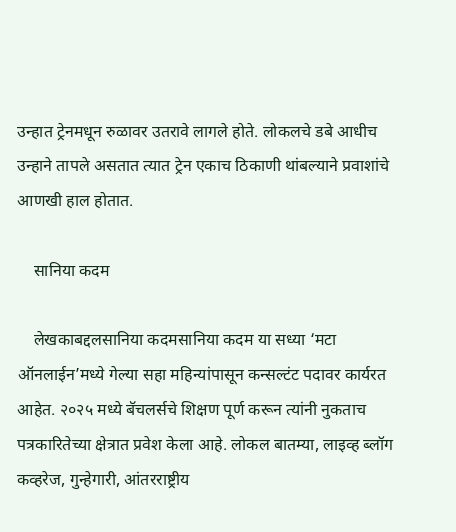उन्हात ट्रेनमधून रुळावर उतरावे लागले होते. लोकलचे डबे आधीच उन्हाने तापले असतात त्यात ट्रेन एकाच ठिकाणी थांबल्याने प्रवाशांचे आणखी हाल होतात.

    सानिया कदम

    लेखकाबद्दलसानिया कदमसानिया कदम या सध्या ‘मटा ऑनलाईन’मध्ये गेल्या सहा महिन्यांपासून कन्सल्टंट पदावर कार्यरत आहेत. २०२५ मध्ये बॅचलर्सचे शिक्षण पूर्ण करून त्यांनी नुकताच पत्रकारितेच्या क्षेत्रात प्रवेश केला आहे. लोकल बातम्या, लाइव्ह ब्लॉग कव्हरेज, गुन्हेगारी, आंतरराष्ट्रीय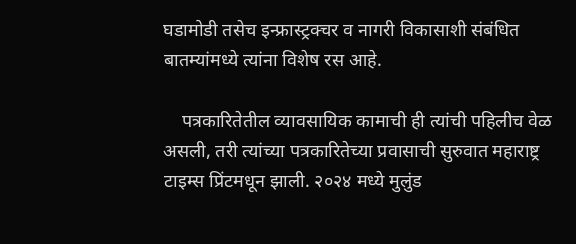घडामोडी तसेच इन्फ्रास्ट्रक्चर व नागरी विकासाशी संबंधित बातम्यांमध्ये त्यांना विशेष रस आहे.

    पत्रकारितेतील व्यावसायिक कामाची ही त्यांची पहिलीच वेळ असली, तरी त्यांच्या पत्रकारितेच्या प्रवासाची सुरुवात महाराष्ट्र टाइम्स प्रिंटमधून झाली. २०२४ मध्ये मुलुंड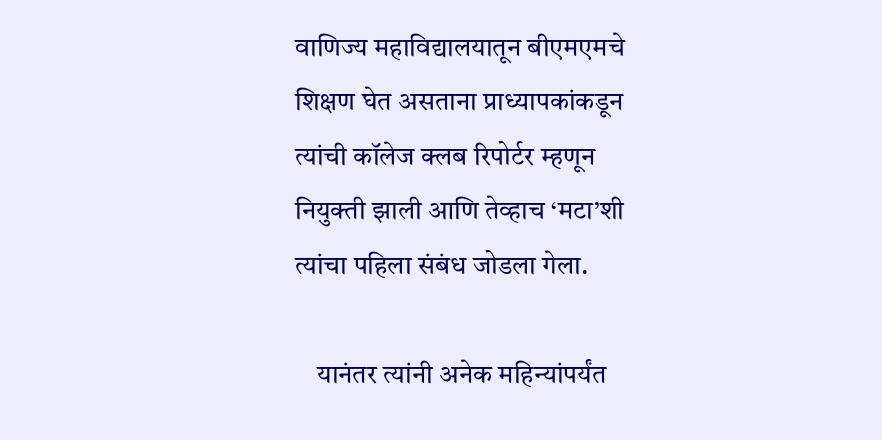वाणिज्य महाविद्यालयातून बीएमएमचे शिक्षण घेत असताना प्राध्यापकांकडून त्यांची कॉलेज क्लब रिपोर्टर म्हणून नियुक्ती झाली आणि तेव्हाच ‘मटा’शी त्यांचा पहिला संबंध जोडला गेला.

    यानंतर त्यांनी अनेक महिन्यांपर्यंत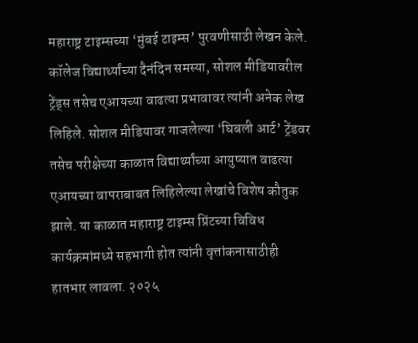महाराष्ट्र टाइम्सच्या ‘मुंबई टाइम्स’ पुरवणीसाठी लेखन केले. कॉलेज विद्यार्थ्यांच्या दैनंदिन समस्या, सोशल मीडियावरील ट्रेंड्स तसेच एआयच्या वाढत्या प्रभावावर त्यांनी अनेक लेख लिहिले. सोशल मीडियावर गाजलेल्या ‘घिबली आर्ट’ ट्रेंडवर तसेच परीक्षेच्या काळात विद्यार्थ्यांच्या आयुष्यात वाढत्या एआयच्या वापराबाबत लिहिलेल्या लेखांचे विशेष कौतुक झाले. या काळात महाराष्ट्र टाइम्स प्रिंटच्या विविध कार्यक्रमांमध्ये सहभागी होत त्यांनी वृत्तांकनासाठीही हातभार लावला. २०२५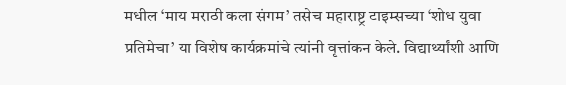मधील ‘माय मराठी कला संगम’ तसेच महाराष्ट्र टाइम्सच्या ‘शोध युवा प्रतिमेचा’ या विशेष कार्यक्रमांचे त्यांनी वृत्तांकन केले. विद्यार्थ्यांशी आणि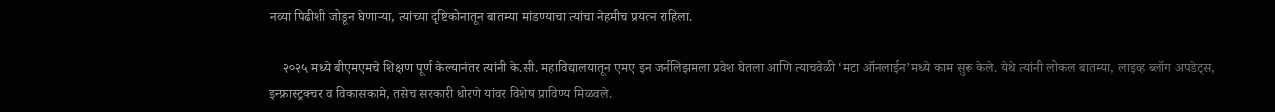नव्या पिढीशी जोडून घेणाऱ्या, त्यांच्या दृष्टिकोनातून बातम्या मांडण्याचा त्यांचा नेहमीच प्रयत्न राहिला.

    २०२५ मध्ये बीएमएमचे शिक्षण पूर्ण केल्यानंतर त्यांनी के.सी. महाविद्यालयातून एमए इन जर्नलिझमला प्रवेश घेतला आणि त्याचवेळी ‘मटा ऑनलाईन’मध्ये काम सुरू केले. येथे त्यांनी लोकल बातम्या, लाइव्ह ब्लॉग अपडेट्स, इन्फ्रास्ट्रक्चर व विकासकामे, तसेच सरकारी धोरणे यांवर विशेष प्राविण्य मिळवले.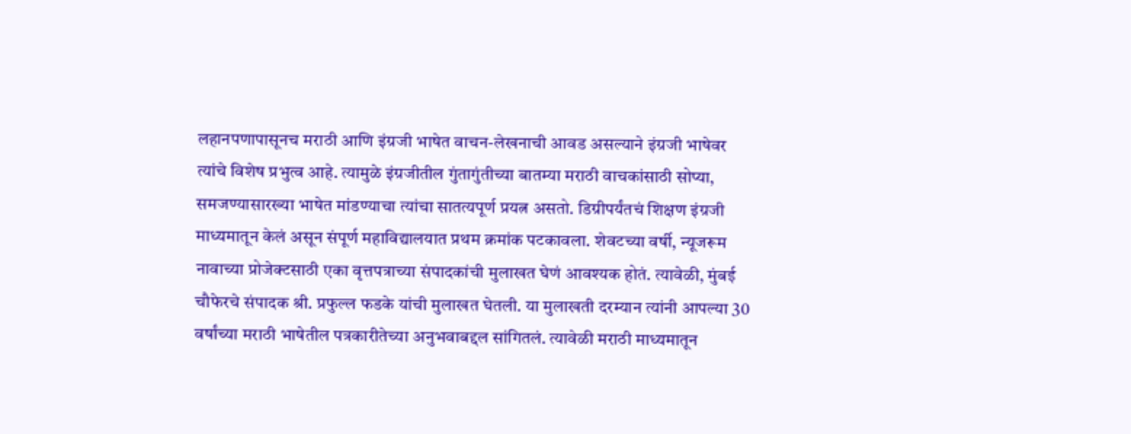लहानपणापासूनच मराठी आणि इंग्रजी भाषेत वाचन-लेखनाची आवड असल्याने इंग्रजी भाषेवर त्यांचे विशेष प्रभुत्व आहे. त्यामुळे इंग्रजीतील गुंतागुंतीच्या बातम्या मराठी वाचकांसाठी सोप्या, समजण्यासारख्या भाषेत मांडण्याचा त्यांचा सातत्यपूर्ण प्रयत्न असतो. डिग्रीपर्यंतचं शिक्षण इंग्रजी माध्यमातून केलं असून संपूर्ण महाविद्यालयात प्रथम क्रमांक पटकावला. शेवटच्या वर्षी, न्यूजरूम नावाच्या प्रोजेक्टसाठी एका वृत्तपत्राच्या संपादकांची मुलाखत घेणं आवश्यक होतं. त्यावेळी, मुंबई चौफेरचे संपादक श्री. प्रफुल्ल फडके यांची मुलाखत घेतली. या मुलाखती दरम्यान त्यांनी आपल्या 30 वर्षांच्या मराठी भाषेतील पत्रकारीतेच्या अनुभवाबद्दल सांगितलं. त्यावेळी मराठी माध्यमातून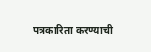पत्रकारिता करण्याची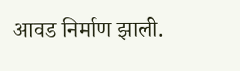आवड निर्माण झाली.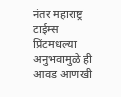नंतर महाराष्ट्र टाईम्स प्रिंटमधल्या अनुभवामुळे ही आवड आणखी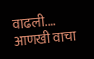वाढली.… आणखी वाचा